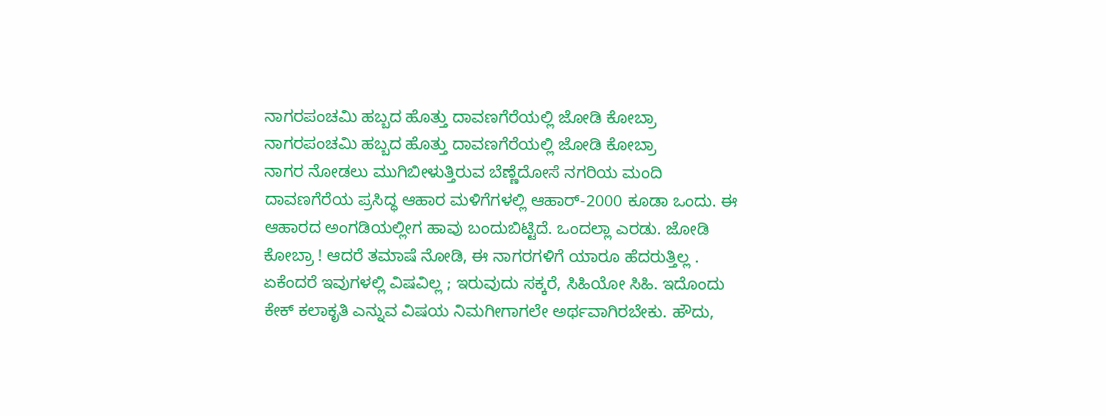ನಾಗರಪಂಚಮಿ ಹಬ್ಬದ ಹೊತ್ತು ದಾವಣಗೆರೆಯಲ್ಲಿ ಜೋಡಿ ಕೋಬ್ರಾ
ನಾಗರಪಂಚಮಿ ಹಬ್ಬದ ಹೊತ್ತು ದಾವಣಗೆರೆಯಲ್ಲಿ ಜೋಡಿ ಕೋಬ್ರಾ
ನಾಗರ ನೋಡಲು ಮುಗಿಬೀಳುತ್ತಿರುವ ಬೆಣ್ಣೆದೋಸೆ ನಗರಿಯ ಮಂದಿ
ದಾವಣಗೆರೆಯ ಪ್ರಸಿದ್ಧ ಆಹಾರ ಮಳಿಗೆಗಳಲ್ಲಿ ಆಹಾರ್-2000 ಕೂಡಾ ಒಂದು. ಈ ಆಹಾರದ ಅಂಗಡಿಯಲ್ಲೀಗ ಹಾವು ಬಂದುಬಿಟ್ಟಿದೆ. ಒಂದಲ್ಲಾ ಎರಡು. ಜೋಡಿ ಕೋಬ್ರಾ ! ಆದರೆ ತಮಾಷೆ ನೋಡಿ, ಈ ನಾಗರಗಳಿಗೆ ಯಾರೂ ಹೆದರುತ್ತಿಲ್ಲ . ಏಕೆಂದರೆ ಇವುಗಳಲ್ಲಿ ವಿಷವಿಲ್ಲ ; ಇರುವುದು ಸಕ್ಕರೆ, ಸಿಹಿಯೋ ಸಿಹಿ. ಇದೊಂದು ಕೇಕ್ ಕಲಾಕೃತಿ ಎನ್ನುವ ವಿಷಯ ನಿಮಗೀಗಾಗಲೇ ಅರ್ಥವಾಗಿರಬೇಕು. ಹೌದು,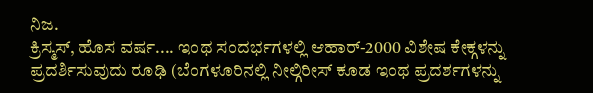ನಿಜ.
ಕ್ರಿಸ್ಮಸ್, ಹೊಸ ವರ್ಷ.... ಇಂಥ ಸಂದರ್ಭಗಳಲ್ಲಿ ಆಹಾರ್-2000 ವಿಶೇಷ ಕೇಕ್ಗಳನ್ನು ಪ್ರದರ್ಶಿಸುವುದು ರೂಢಿ (ಬೆಂಗಳೂರಿನಲ್ಲಿ ನೀಲ್ಗಿರೀಸ್ ಕೂಡ ಇಂಥ ಪ್ರದರ್ಶಗಳನ್ನು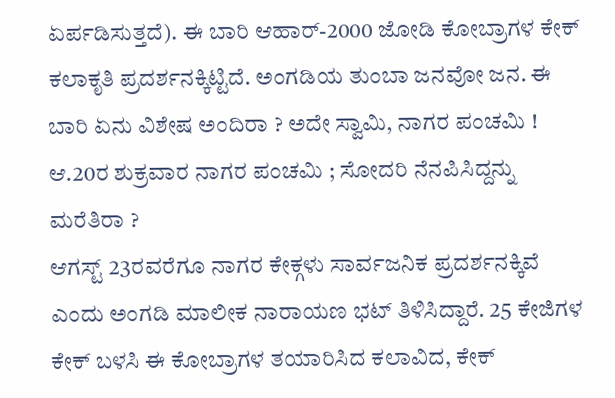ಏರ್ಪಡಿಸುತ್ತದೆ). ಈ ಬಾರಿ ಆಹಾರ್-2000 ಜೋಡಿ ಕೋಬ್ರಾಗಳ ಕೇಕ್ ಕಲಾಕೃತಿ ಪ್ರದರ್ಶನಕ್ಕಿಟ್ಟಿದೆ. ಅಂಗಡಿಯ ತುಂಬಾ ಜನವೋ ಜನ. ಈ ಬಾರಿ ಏನು ವಿಶೇಷ ಅಂದಿರಾ ? ಅದೇ ಸ್ವಾಮಿ, ನಾಗರ ಪಂಚಮಿ ! ಆ.20ರ ಶುಕ್ರವಾರ ನಾಗರ ಪಂಚಮಿ ; ಸೋದರಿ ನೆನಪಿಸಿದ್ದನ್ನು ಮರೆತಿರಾ ?
ಆಗಸ್ಟ್ 23ರವರೆಗೂ ನಾಗರ ಕೇಕ್ಗಳು ಸಾರ್ವಜನಿಕ ಪ್ರದರ್ಶನಕ್ಕಿವೆ ಎಂದು ಅಂಗಡಿ ಮಾಲೀಕ ನಾರಾಯಣ ಭಟ್ ತಿಳಿಸಿದ್ದಾರೆ. 25 ಕೇಜಿಗಳ ಕೇಕ್ ಬಳಸಿ ಈ ಕೋಬ್ರಾಗಳ ತಯಾರಿಸಿದ ಕಲಾವಿದ, ಕೇಕ್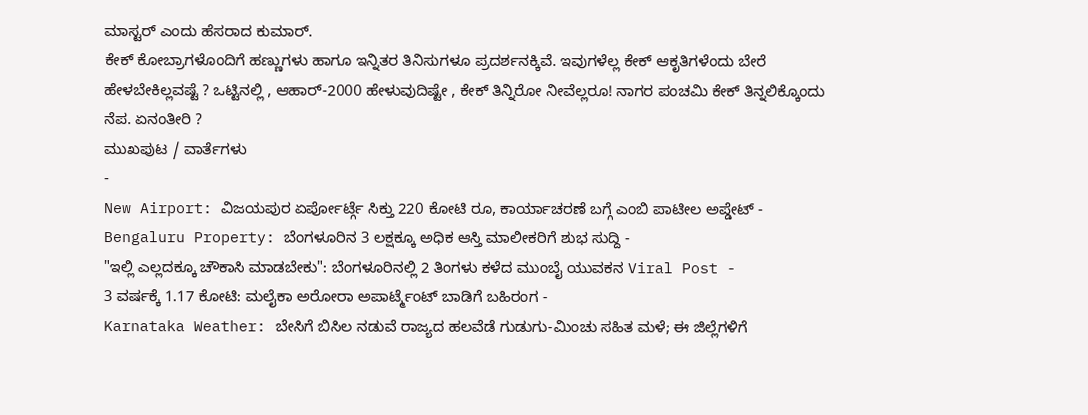ಮಾಸ್ಟರ್ ಎಂದು ಹೆಸರಾದ ಕುಮಾರ್.
ಕೇಕ್ ಕೋಬ್ರಾಗಳೊಂದಿಗೆ ಹಣ್ಣುಗಳು ಹಾಗೂ ಇನ್ನಿತರ ತಿನಿಸುಗಳೂ ಪ್ರದರ್ಶನಕ್ಕಿವೆ. ಇವುಗಳೆಲ್ಲ ಕೇಕ್ ಆಕೃತಿಗಳೆಂದು ಬೇರೆ ಹೇಳಬೇಕಿಲ್ಲವಷ್ಟೆ ? ಒಟ್ಟಿನಲ್ಲಿ , ಆಹಾರ್-2000 ಹೇಳುವುದಿಷ್ಟೇ , ಕೇಕ್ ತಿನ್ನಿರೋ ನೀವೆಲ್ಲರೂ! ನಾಗರ ಪಂಚಮಿ ಕೇಕ್ ತಿನ್ನಲಿಕ್ಕೊಂದು ನೆಪ. ಏನಂತೀರಿ ?
ಮುಖಪುಟ / ವಾರ್ತೆಗಳು
-
New Airport: ವಿಜಯಪುರ ಏರ್ಪೋರ್ಟ್ಗೆ ಸಿಕ್ತು 220 ಕೋಟಿ ರೂ, ಕಾರ್ಯಾಚರಣೆ ಬಗ್ಗೆ ಎಂಬಿ ಪಾಟೀಲ ಅಪ್ಡೇಟ್ -
Bengaluru Property: ಬೆಂಗಳೂರಿನ 3 ಲಕ್ಷಕ್ಕೂ ಅಧಿಕ ಆಸ್ತಿ ಮಾಲೀಕರಿಗೆ ಶುಭ ಸುದ್ದಿ -
"ಇಲ್ಲಿ ಎಲ್ಲದಕ್ಕೂ ಚೌಕಾಸಿ ಮಾಡಬೇಕು": ಬೆಂಗಳೂರಿನಲ್ಲಿ 2 ತಿಂಗಳು ಕಳೆದ ಮುಂಬೈ ಯುವಕನ Viral Post -
3 ವರ್ಷಕ್ಕೆ 1.17 ಕೋಟಿ: ಮಲೈಕಾ ಅರೋರಾ ಅಪಾರ್ಟ್ಮೆಂಟ್ ಬಾಡಿಗೆ ಬಹಿರಂಗ -
Karnataka Weather: ಬೇಸಿಗೆ ಬಿಸಿಲ ನಡುವೆ ರಾಜ್ಯದ ಹಲವೆಡೆ ಗುಡುಗು-ಮಿಂಚು ಸಹಿತ ಮಳೆ; ಈ ಜಿಲ್ಲೆಗಳಿಗೆ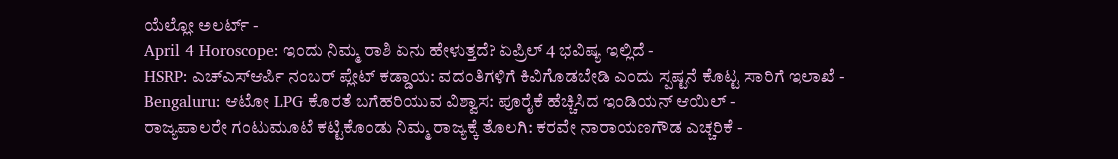ಯೆಲ್ಲೋ ಅಲರ್ಟ್ -
April 4 Horoscope: ಇಂದು ನಿಮ್ಮ ರಾಶಿ ಏನು ಹೇಳುತ್ತದೆ? ಏಪ್ರಿಲ್ 4 ಭವಿಷ್ಯ ಇಲ್ಲಿದೆ -
HSRP: ಎಚ್ಎಸ್ಆರ್ಪಿ ನಂಬರ್ ಪ್ಲೇಟ್ ಕಡ್ಡಾಯ: ವದಂತಿಗಳಿಗೆ ಕಿವಿಗೊಡಬೇಡಿ ಎಂದು ಸ್ಪಷ್ಟನೆ ಕೊಟ್ಟ ಸಾರಿಗೆ ಇಲಾಖೆ -
Bengaluru: ಆಟೋ LPG ಕೊರತೆ ಬಗೆಹರಿಯುವ ವಿಶ್ವಾಸ: ಪೂರೈಕೆ ಹೆಚ್ಚಿಸಿದ ಇಂಡಿಯನ್ ಆಯಿಲ್ -
ರಾಜ್ಯಪಾಲರೇ ಗಂಟುಮೂಟೆ ಕಟ್ಟಿಕೊಂಡು ನಿಮ್ಮ ರಾಜ್ಯಕ್ಕೆ ತೊಲಗಿ: ಕರವೇ ನಾರಾಯಣಗೌಡ ಎಚ್ಚರಿಕೆ -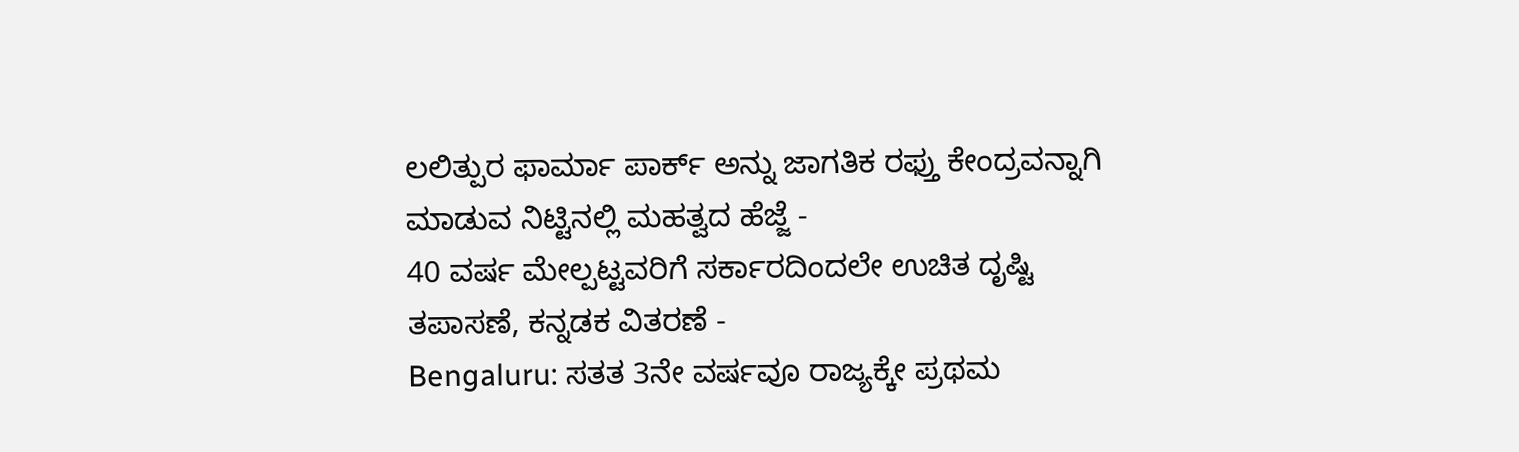ಲಲಿತ್ಪುರ ಫಾರ್ಮಾ ಪಾರ್ಕ್ ಅನ್ನು ಜಾಗತಿಕ ರಫ್ತು ಕೇಂದ್ರವನ್ನಾಗಿ ಮಾಡುವ ನಿಟ್ಟಿನಲ್ಲಿ ಮಹತ್ವದ ಹೆಜ್ಜೆ -
40 ವರ್ಷ ಮೇಲ್ಪಟ್ಟವರಿಗೆ ಸರ್ಕಾರದಿಂದಲೇ ಉಚಿತ ದೃಷ್ಟಿ ತಪಾಸಣೆ, ಕನ್ನಡಕ ವಿತರಣೆ -
Bengaluru: ಸತತ 3ನೇ ವರ್ಷವೂ ರಾಜ್ಯಕ್ಕೇ ಪ್ರಥಮ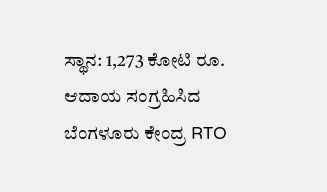ಸ್ಥಾನ: 1,273 ಕೋಟಿ ರೂ. ಆದಾಯ ಸಂಗ್ರಹಿಸಿದ ಬೆಂಗಳೂರು ಕೇಂದ್ರ RTO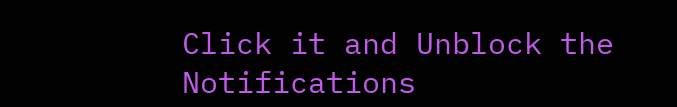Click it and Unblock the Notifications